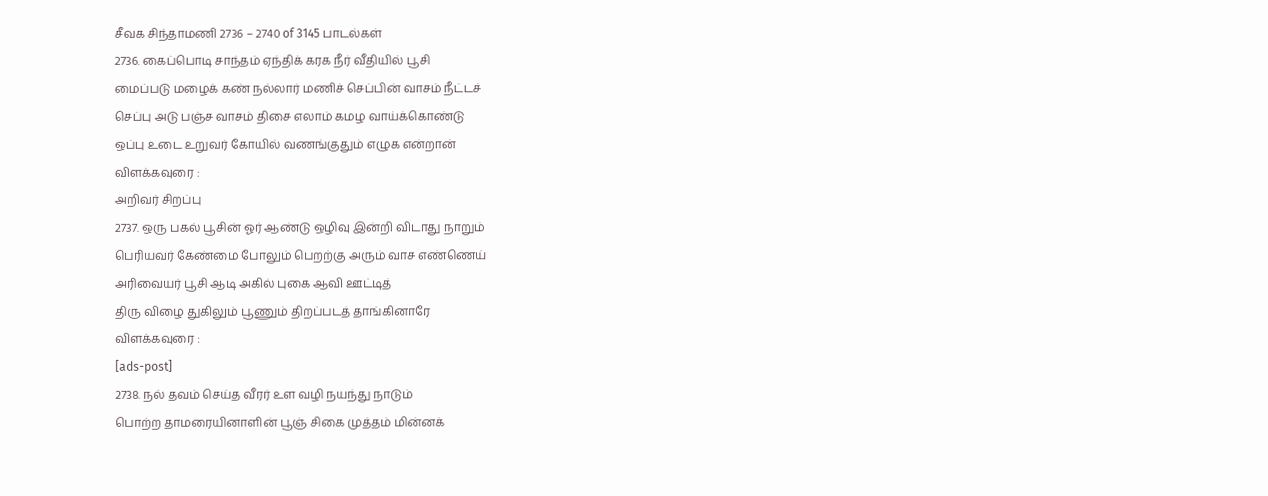சீவக சிந்தாமணி 2736 – 2740 of 3145 பாடல்கள்
2736. கைப்பொடி சாந்தம் ஏந்திக் கரக நீர் வீதியில் பூசி
மைப்படு மழைக் கண் நல்லார் மணிச் செப்பின் வாசம் நீட்டச்
செப்பு அடு பஞ்ச வாசம் திசை எலாம் கமழ வாய்க்கொண்டு
ஒப்பு உடை உறுவர் கோயில் வணங்குதும் எழுக என்றான்
விளக்கவுரை :
அறிவர் சிறப்பு
2737. ஒரு பகல் பூசின் ஓர் ஆண்டு ஒழிவு இன்றி விடாது நாறும்
பெரியவர் கேண்மை போலும் பெறற்கு அரும் வாச எண்ணெய்
அரிவையர் பூசி ஆடி அகில் புகை ஆவி ஊட்டித்
திரு விழை துகிலும் பூணும் திறப்படத் தாங்கினாரே
விளக்கவுரை :
[ads-post]
2738. நல் தவம் செய்த வீரர் உள வழி நயந்து நாடும்
பொற்ற தாமரையினாளின் பூஞ் சிகை முத்தம் மின்னக்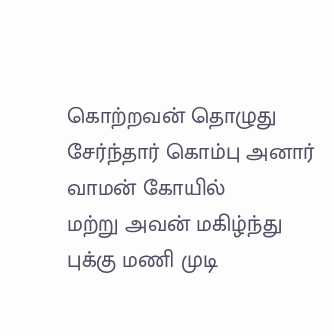கொற்றவன் தொழுது சேர்ந்தார் கொம்பு அனார் வாமன் கோயில்
மற்று அவன் மகிழ்ந்து புக்கு மணி முடி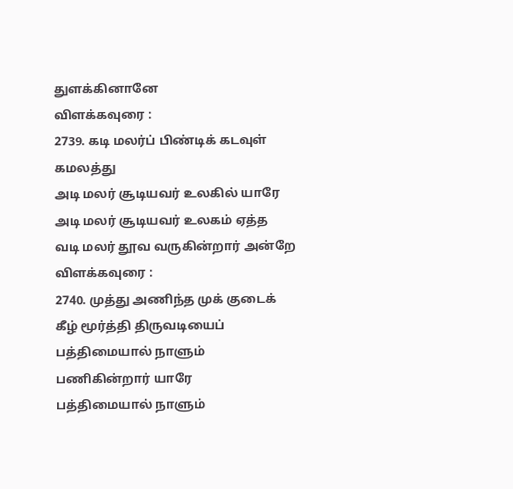துளக்கினானே
விளக்கவுரை :
2739. கடி மலர்ப் பிண்டிக் கடவுள் கமலத்து
அடி மலர் சூடியவர் உலகில் யாரே
அடி மலர் சூடியவர் உலகம் ஏத்த
வடி மலர் தூவ வருகின்றார் அன்றே
விளக்கவுரை :
2740. முத்து அணிந்த முக் குடைக் கீழ் மூர்த்தி திருவடியைப்
பத்திமையால் நாளும் பணிகின்றார் யாரே
பத்திமையால் நாளும்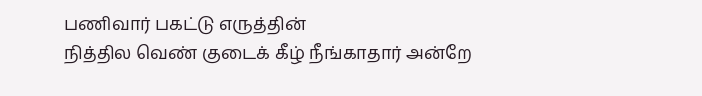பணிவார் பகட்டு எருத்தின்
நித்தில வெண் குடைக் கீழ் நீங்காதார் அன்றே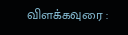விளக்கவுரை :